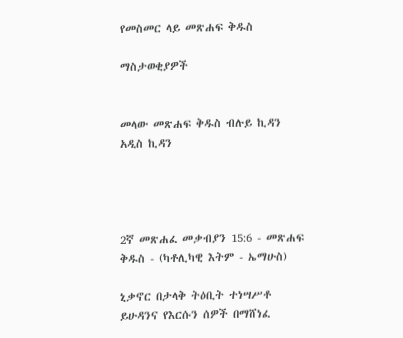የመስመር ላይ መጽሐፍ ቅዱስ

ማስታወቂያዎች


መላው መጽሐፍ ቅዱስ ብሉይ ኪዳን አዲስ ኪዳን




2ኛ መጽሐፈ መቃብያን 15:6 - መጽሐፍ ቅዱስ - (ካቶሊካዊ እትም - ኤማሁስ)

ኒቃኖር በታላቅ ትዕቢት ተነሣሥቶ ይሁዳንና የእርሱን ሰዎች በማሸነፈ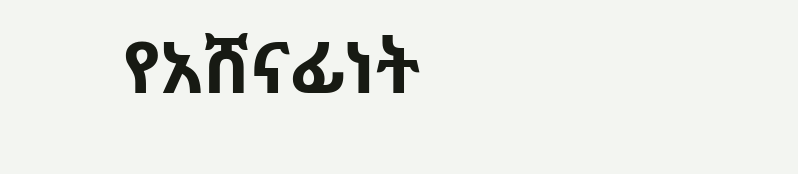የአሸናፊነት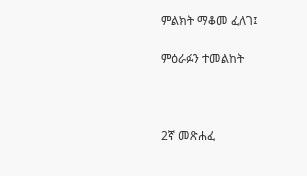ምልክት ማቆመ ፈለገ፤

ምዕራፉን ተመልከት



2ኛ መጽሐፈ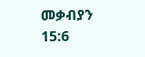መቃብያን 15:6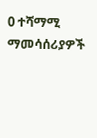0 ተሻማሚ ማመሳሰሪያዎች